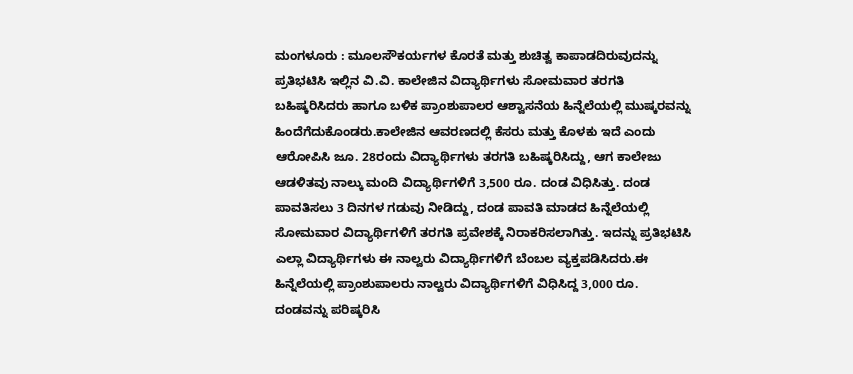ಮಂಗಳೂರು : ಮೂಲಸೌಕರ್ಯಗಳ ಕೊರತೆ ಮತ್ತು ಶುಚಿತ್ವ ಕಾಪಾಡದಿರುವುದನ್ನು ಪ್ರತಿಭಟಿಸಿ ಇಲ್ಲಿನ ವಿ.ವಿ. ಕಾಲೇಜಿನ ವಿದ್ಯಾರ್ಥಿಗಳು ಸೋಮವಾರ ತರಗತಿ ಬಹಿಷ್ಕರಿಸಿದರು ಹಾಗೂ ಬಳಿಕ ಪ್ರಾಂಶುಪಾಲರ ಆಶ್ವಾಸನೆಯ ಹಿನ್ನೆಲೆಯಲ್ಲಿ ಮುಷ್ಕರವನ್ನು ಹಿಂದೆಗೆದುಕೊಂಡರು.ಕಾಲೇಜಿನ ಆವರಣದಲ್ಲಿ ಕೆಸರು ಮತ್ತು ಕೊಳಕು ಇದೆ ಎಂದು ಆರೋಪಿಸಿ ಜೂ. 28ರಂದು ವಿದ್ಯಾರ್ಥಿಗಳು ತರಗತಿ ಬಹಿಷ್ಕರಿಸಿದ್ದು, ಆಗ ಕಾಲೇಜು ಆಡಳಿತವು ನಾಲ್ಕು ಮಂದಿ ವಿದ್ಯಾರ್ಥಿಗಳಿಗೆ 3,500 ರೂ. ದಂಡ ವಿಧಿಸಿತ್ತು. ದಂಡ ಪಾವತಿಸಲು 3 ದಿನಗಳ ಗಡುವು ನೀಡಿದ್ದು, ದಂಡ ಪಾವತಿ ಮಾಡದ ಹಿನ್ನೆಲೆಯಲ್ಲಿ ಸೋಮವಾರ ವಿದ್ಯಾರ್ಥಿಗಳಿಗೆ ತರಗತಿ ಪ್ರವೇಶಕ್ಕೆ ನಿರಾಕರಿಸಲಾಗಿತ್ತು. ಇದನ್ನು ಪ್ರತಿಭಟಿಸಿ ಎಲ್ಲಾ ವಿದ್ಯಾರ್ಥಿಗಳು ಈ ನಾಲ್ವರು ವಿದ್ಯಾರ್ಥಿಗಳಿಗೆ ಬೆಂಬಲ ವ್ಯಕ್ತಪಡಿಸಿದರು.ಈ ಹಿನ್ನೆಲೆಯಲ್ಲಿ ಪ್ರಾಂಶುಪಾಲರು ನಾಲ್ವರು ವಿದ್ಯಾರ್ಥಿಗಳಿಗೆ ವಿಧಿಸಿದ್ದ 3,000 ರೂ. ದಂಡವನ್ನು ಪರಿಷ್ಕರಿಸಿ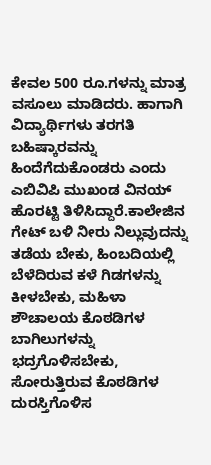ಕೇವಲ 500 ರೂ.ಗಳನ್ನು ಮಾತ್ರ ವಸೂಲು ಮಾಡಿದರು. ಹಾಗಾಗಿ ವಿದ್ಯಾರ್ಥಿಗಳು ತರಗತಿ ಬಹಿಷ್ಕಾರವನ್ನು ಹಿಂದೆಗೆದುಕೊಂಡರು ಎಂದು ಎಬಿವಿಪಿ ಮುಖಂಡ ವಿನಯ್ ಹೊರಟ್ಟಿ ತಿಳಿಸಿದ್ದಾರೆ.ಕಾಲೇಜಿನ ಗೇಟ್ ಬಳಿ ನೀರು ನಿಲ್ಲುವುದನ್ನು ತಡೆಯ ಬೇಕು, ಹಿಂಬದಿಯಲ್ಲಿ ಬೆಳೆದಿರುವ ಕಳೆ ಗಿಡಗಳನ್ನು ಕೀಳಬೇಕು, ಮಹಿಳಾ ಶೌಚಾಲಯ ಕೊಠಡಿಗಳ ಬಾಗಿಲುಗಳನ್ನು ಭದ್ರಗೊಳಿಸಬೇಕು, ಸೋರುತ್ತಿರುವ ಕೊಠಡಿಗಳ ದುರಸ್ತಿಗೊಳಿಸ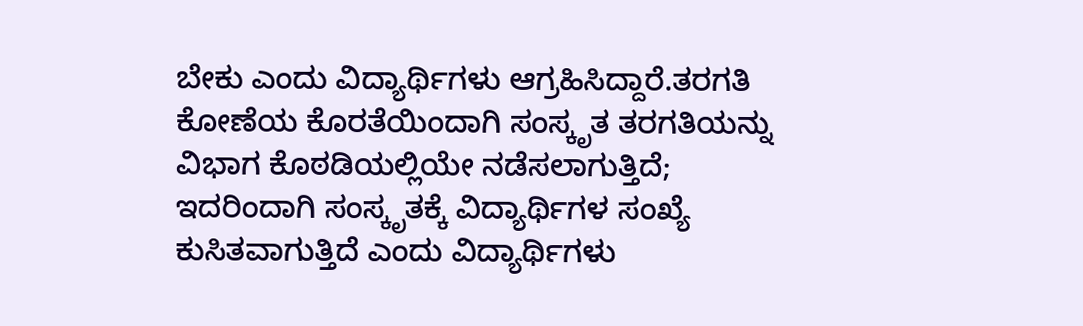ಬೇಕು ಎಂದು ವಿದ್ಯಾರ್ಥಿಗಳು ಆಗ್ರಹಿಸಿದ್ದಾರೆ.ತರಗತಿ ಕೋಣೆಯ ಕೊರತೆಯಿಂದಾಗಿ ಸಂಸ್ಕೃತ ತರಗತಿಯನ್ನು ವಿಭಾಗ ಕೊಠಡಿಯಲ್ಲಿಯೇ ನಡೆಸಲಾಗುತ್ತಿದೆ; ಇದರಿಂದಾಗಿ ಸಂಸ್ಕೃತಕ್ಕೆ ವಿದ್ಯಾರ್ಥಿಗಳ ಸಂಖ್ಯೆ ಕುಸಿತವಾಗುತ್ತಿದೆ ಎಂದು ವಿದ್ಯಾರ್ಥಿಗಳು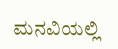ಮನವಿಯಲ್ಲಿ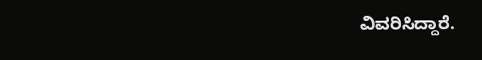ವಿವರಿಸಿದ್ದಾರೆ.